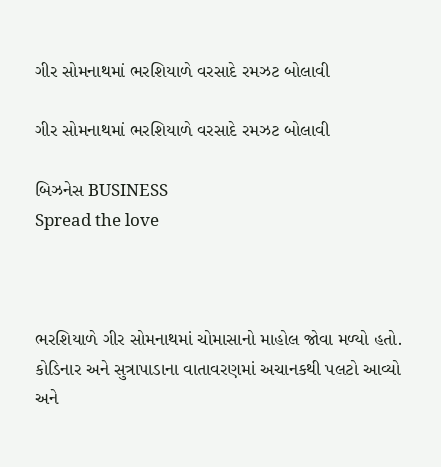ગીર સોમનાથમાં ભરશિયાળે વરસાદે રમઝટ બોલાવી

ગીર સોમનાથમાં ભરશિયાળે વરસાદે રમઝટ બોલાવી

બિઝનેસ BUSINESS
Spread the love



ભરશિયાળે ગીર સોમનાથમાં ચોમાસાનો માહોલ જોવા મળ્યો હતો. કોડિનાર અને સુત્રાપાડાના વાતાવરણમાં અચાનકથી પલટો આવ્યો અને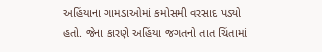અહિંયાના ગામડાઓમાં કમોસમી વરસાદ પડ્યો હતો. જેના કારણે અહિંયા જગતનો તાત ચિંતામાં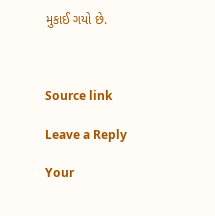મુકાઈ ગયો છે.



Source link

Leave a Reply

Your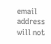email address will not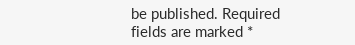be published. Required fields are marked *